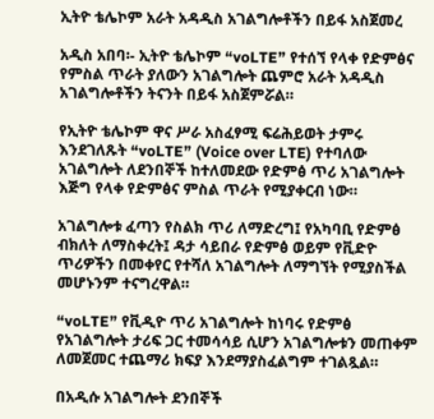ኢትዮ ቴሌኮም አራት አዳዲስ አገልግሎቶችን በይፋ አስጀመረ

አዲስ አበባ፡- ኢትዮ ቴሌኮም “voLTE” የተሰኘ የላቀ የድምፅና የምስል ጥራት ያለውን አገልግሎት ጨምሮ አራት አዳዲስ አገልግሎቶችን ትናንት በይፋ አስጀምሯል።

የኢትዮ ቴሌኮም ዋና ሥራ አስፈፃሚ ፍሬሕይወት ታምሩ እንደገለጹት “voLTE” (Voice over LTE) የተባለው አገልግሎት ለደንበኞች ከተለመደው የድምፅ ጥሪ አገልግሎት እጅግ የላቀ የድምፅና ምስል ጥራት የሚያቀርብ ነው።

አገልግሎቱ ፈጣን የስልክ ጥሪ ለማድረግ፤ የአካባቢ የድምፅ ብክለት ለማስቀረት፤ ዳታ ሳይበራ የድምፅ ወይም የቪድዮ ጥሪዎችን በመቀየር የተሻለ አገልግሎት ለማግኘት የሚያስችል መሆኑንም ተናግረዋል።

“voLTE” የቪዲዮ ጥሪ አገልግሎት ከነባሩ የድምፅ የአገልግሎት ታሪፍ ጋር ተመሳሳይ ሲሆን አገልግሎቱን መጠቀም ለመጀመር ተጨማሪ ክፍያ እንደማያስፈልግም ተገልጿል።

በአዲሱ አገልግሎት ደንበኞች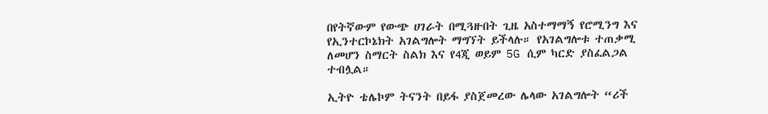በየትኛውም የውጭ ሀገራት በሚጓዙበት ጊዜ አስተማማኝ የሮሚንግ እና የኢንተርኮኔክት አገልግሎት ማግኘት ይችላሉ። የአገልግሎቱ ተጠቃሚ ለመሆን ስማርት ስልክ እና የ4ጂ ወይም 5G ሲም ካርድ ያስፈልጋል ተብሏል።

ኢትዮ ቴሌኮም ትናንት በይፋ ያስጀመረው ሌላው አገልግሎት “ሪች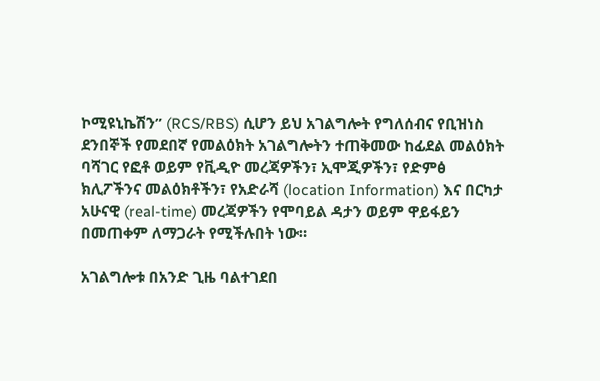ኮሚዩኒኬሽን” (RCS/RBS) ሲሆን ይህ አገልግሎት የግለሰብና የቢዝነስ ደንበኞች የመደበኛ የመልዕክት አገልግሎትን ተጠቅመው ከፊደል መልዕክት ባሻገር የፎቶ ወይም የቪዲዮ መረጃዎችን፣ ኢሞጂዎችን፣ የድምፅ ክሊፖችንና መልዕክቶችን፣ የአድራሻ (location Information) እና በርካታ አሁናዊ (real-time) መረጃዎችን የሞባይል ዳታን ወይም ዋይፋይን በመጠቀም ለማጋራት የሚችሉበት ነው።

አገልግሎቱ በአንድ ጊዜ ባልተገደበ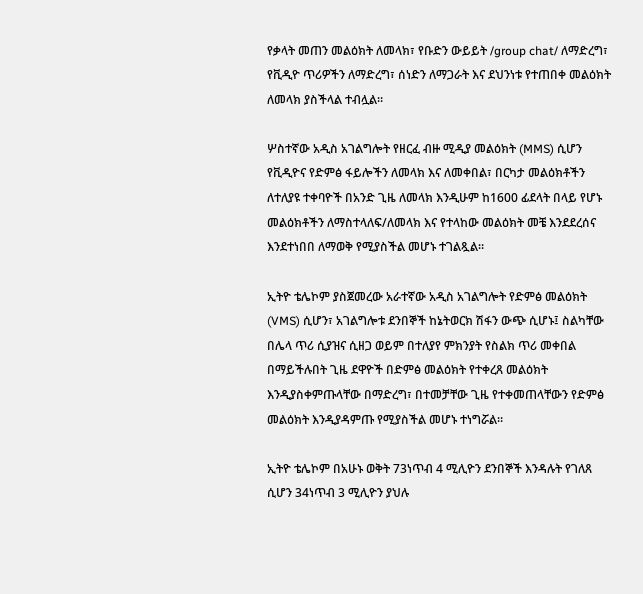የቃላት መጠን መልዕክት ለመላክ፣ የቡድን ውይይት /group chat/ ለማድረግ፣ የቪዲዮ ጥሪዎችን ለማድረግ፣ ሰነድን ለማጋራት እና ደህንነቱ የተጠበቀ መልዕክት ለመላክ ያስችላል ተብሏል።

ሦስተኛው አዲስ አገልግሎት የዘርፈ ብዙ ሚዲያ መልዕክት (MMS) ሲሆን የቪዲዮና የድምፅ ፋይሎችን ለመላክ እና ለመቀበል፣ በርካታ መልዕክቶችን ለተለያዩ ተቀባዮች በአንድ ጊዜ ለመላክ እንዲሁም ከ1600 ፊደላት በላይ የሆኑ መልዕክቶችን ለማስተላለፍ/ለመላክ እና የተላከው መልዕክት መቼ እንደደረሰና እንደተነበበ ለማወቅ የሚያስችል መሆኑ ተገልጿል።

ኢትዮ ቴሌኮም ያስጀመረው አራተኛው አዲስ አገልግሎት የድምፅ መልዕክት (VMS) ሲሆን፣ አገልግሎቱ ደንበኞች ከኔትወርክ ሽፋን ውጭ ሲሆኑ፤ ስልካቸው በሌላ ጥሪ ሲያዝና ሲዘጋ ወይም በተለያየ ምክንያት የስልክ ጥሪ መቀበል በማይችሉበት ጊዜ ደዋዮች በድምፅ መልዕክት የተቀረጸ መልዕክት እንዲያስቀምጡላቸው በማድረግ፣ በተመቻቸው ጊዜ የተቀመጠላቸውን የድምፅ መልዕክት እንዲያዳምጡ የሚያስችል መሆኑ ተነግሯል።

ኢትዮ ቴሌኮም በአሁኑ ወቅት 73ነጥብ 4 ሚሊዮን ደንበኞች እንዳሉት የገለጸ ሲሆን 34ነጥብ 3 ሚሊዮን ያህሉ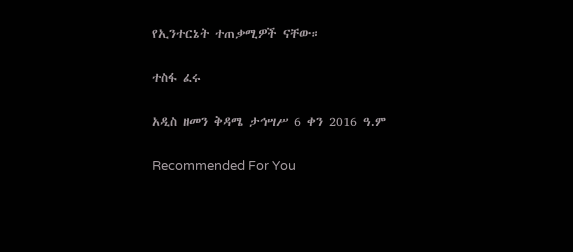የኢንተርኔት ተጠቃሚዎች ናቸው።

ተስፋ ፈሩ

አዲስ ዘመን ቅዳሜ ታኅሣሥ 6 ቀን 2016 ዓ.ም

Recommended For You